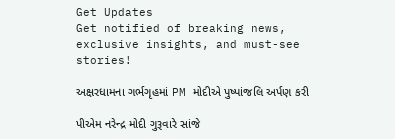Get Updates
Get notified of breaking news, exclusive insights, and must-see stories!

અક્ષરધામના ગર્ભગૃહમાં PM મોદીએ પુષ્પાંજલિ અર્પણ કરી

પીએમ નરેન્દ્ર મોદી ગુરૂવારે સાંજે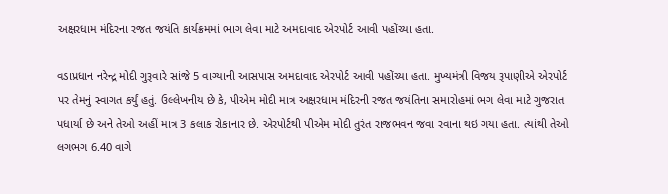અક્ષરધામ મંદિરના રજત જયંતિ કાર્યક્રમમાં ભાગ લેવા માટે અમદાવાદ એરપોર્ટ આવી પહોંચ્યા હતા.

વડાપ્રધાન નરેન્દ્ર મોદી ગુરૂવારે સાંજે 5 વાગ્યાની આસપાસ અમદાવાદ એરપોર્ટ આવી પહોંચ્યા હતા. મુખ્યમંત્રી વિજય રૂપાણીએ એરપોર્ટ પર તેમનું સ્વાગત કર્યું હતું. ઉલ્લેખનીય છે કે, પીએમ મોદી માત્ર અક્ષરધામ મંદિરની રજત જયંતિના સમારોહમાં ભગ લેવા માટે ગુજરાત પધાર્યા છે અને તેઓ અહીં માત્ર 3 કલાક રોકાનાર છે. એરપોર્ટથી પીએમ મોદી તુરંત રાજભવન જવા રવાના થઇ ગયા હતા. ત્યાંથી તેઓ લગભગ 6.40 વાગે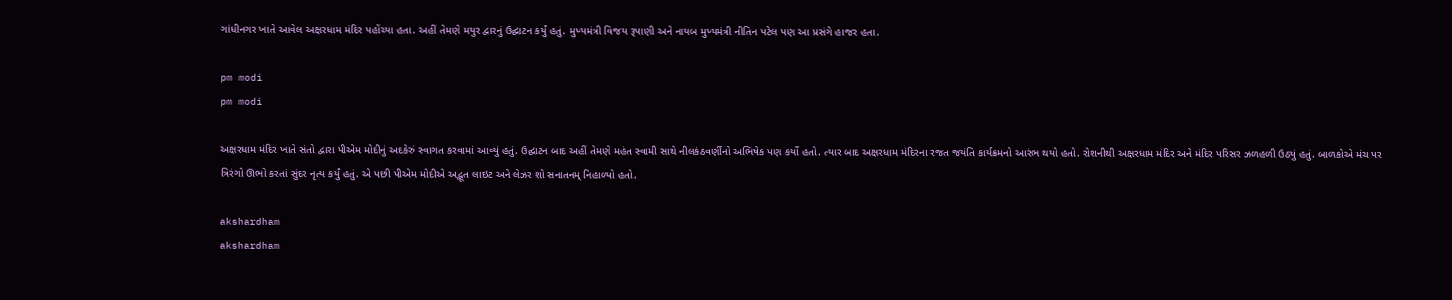ગાંધીનગર ખાતે આવેલ અક્ષરધામ મંદિર પહોંચ્યા હતા. અહીં તેમણે મયુર દ્વારનું ઉદ્ઘાટન કર્યું હતું. મુખ્યમંત્રી વિજય રૂપાણી અને નાયબ મુખ્યમંત્રી નીતિન પટેલ પણ આ પ્રસંગે હાજર હતા.

pm modi
pm modi

અક્ષરધામ મંદિર ખાતે સંતો દ્વારા પીએમ મોદીનું અદકેરું સ્વાગત કરવામાં આવ્યું હતું. ઉદ્ઘાટન બાદ અહીં તેમણે મહંત સ્વામી સાથે નીલકંઠવર્ણીનો અભિષેક પણ કર્યો હતો. ત્યાર બાદ અક્ષરધામ મંદિરના રજત જયંતિ કાર્યક્રમનો આરંભ થયો હતો. રોશનીથી અક્ષરધામ મંદિર અને મંદિર પરિસર ઝળહળી ઉઠ્યું હતું. બાળકોએ મંચ પર ત્રિરંગો ઊભો કરતાં સુંદર નૃત્ય કર્યું હતું. એ પછી પીએમ મોદીએ અદ્ભૂત લાઇટ અને લેઝર શો સનાતનમ્ નિહાળ્યો હતો.

akshardham
akshardham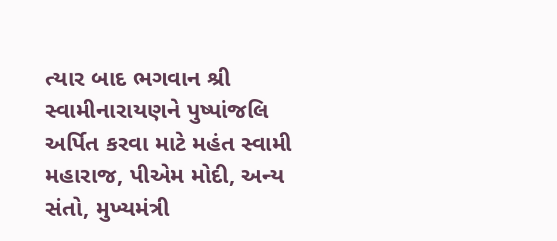ત્યાર બાદ ભગવાન શ્રી સ્વામીનારાયણને પુષ્પાંજલિ અર્પિત કરવા માટે મહંત સ્વામી મહારાજ, પીએમ મોદી, અન્ય સંતો, મુખ્યમંત્રી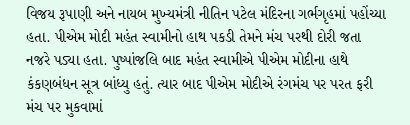વિજય રૂપાણી અને નાયબ મુખ્યમંત્રી નીતિન પટેલ મંદિરના ગર્ભગૃહમાં પહોંચ્યા હતા. પીએમ મોદી મહંત સ્વામીનો હાથ પકડી તેમને મંચ પરથી દોરી જતા નજરે પડ્યા હતા. પુષ્પાંજલિ બાદ મહંત સ્વામીએ પીએમ મોદીના હાથે કંકણબંધન સૂત્ર બાંધ્યુ હતું. ત્યાર બાદ પીએમ મોદીએ રંગમંચ પર પરત ફરી મંચ પર મુકવામાં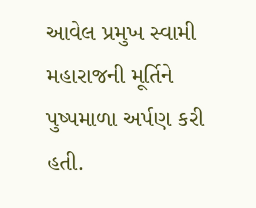આવેલ પ્રમુખ સ્વામી મહારાજની મૂર્તિને પુષ્પમાળા અર્પણ કરી હતી.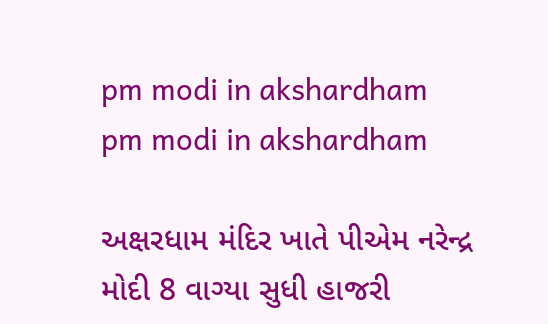pm modi in akshardham
pm modi in akshardham

અક્ષરધામ મંદિર ખાતે પીએમ નરેન્દ્ર મોદી 8 વાગ્યા સુધી હાજરી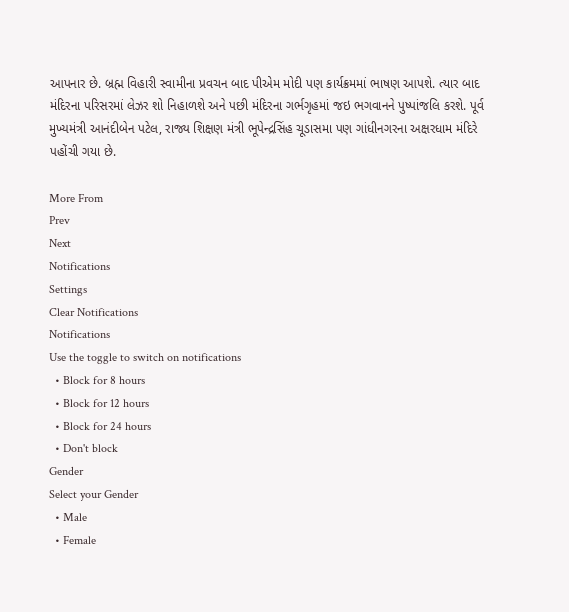આપનાર છે. બ્રહ્મ વિહારી સ્વામીના પ્રવચન બાદ પીએમ મોદી પણ કાર્યક્રમમાં ભાષણ આપશે. ત્યાર બાદ મંદિરના પરિસરમાં લેઝર શો નિહાળશે અને પછી મંદિરના ગર્ભગૃહમાં જઇ ભગવાનને પુષ્પાંજલિ કરશે. પૂર્વ મુખ્યમંત્રી આનંદીબેન પટેલ, રાજ્ય શિક્ષણ મંત્રી ભૂપેન્દ્રસિંહ ચૂડાસમા પણ ગાંધીનગરના અક્ષરધામ મંદિરે પહોંચી ગયા છે.

More From
Prev
Next
Notifications
Settings
Clear Notifications
Notifications
Use the toggle to switch on notifications
  • Block for 8 hours
  • Block for 12 hours
  • Block for 24 hours
  • Don't block
Gender
Select your Gender
  • Male
  • Female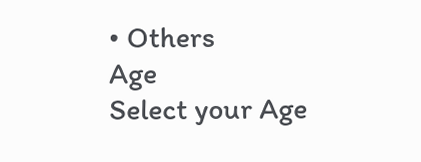• Others
Age
Select your Age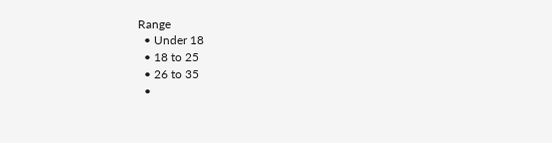Range
  • Under 18
  • 18 to 25
  • 26 to 35
  •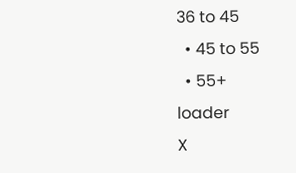36 to 45
  • 45 to 55
  • 55+
loader
X